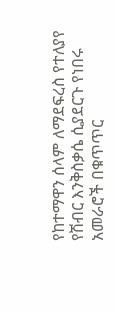የከተማዋን ሰላም ለማደፍረስ የተለያየ የሽብር እንቅስቃሴ ሲያደርጉ የነበሩ አመራሮች በቁጥጥር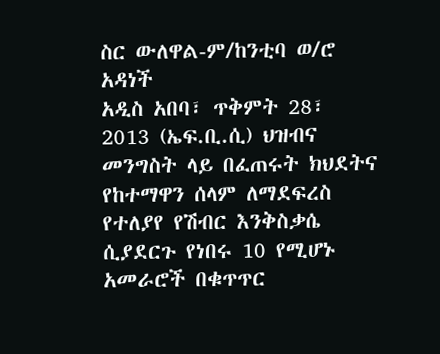ስር ውለዋል-ም/ከንቲባ ወ/ሮ አዳነች
አዲስ አበባ፣ ጥቅምት 28፣ 2013 (ኤፍ.ቢ.ሲ) ህዝብና መንግስት ላይ በፈጠሩት ክህደትና የከተማዋን ሰላም ለማደፍረስ የተለያየ የሽብር እንቅስቃሴ ሲያደርጉ የነበሩ 10 የሚሆኑ አመራሮች በቁጥጥር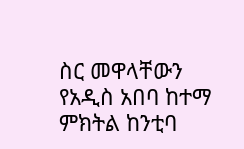ስር መዋላቸውን የአዲስ አበባ ከተማ ምክትል ከንቲባ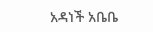አዳነች አቤቤ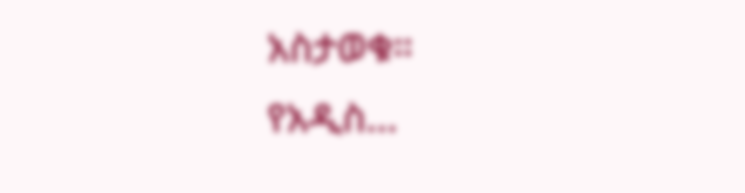አስታወቁ።
የአዲስ…